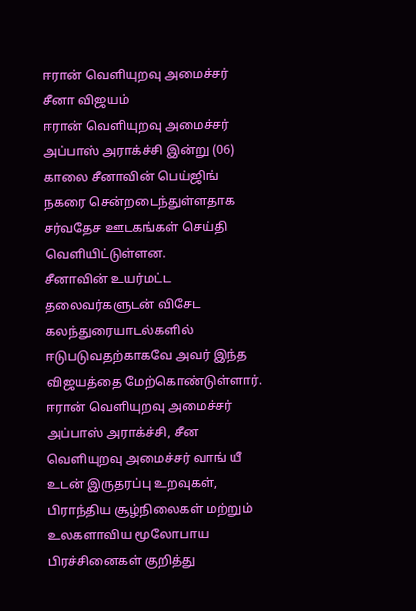ஈரான் வெளியுறவு அமைச்சர் சீனா விஜயம்
ஈரான் வெளியுறவு அமைச்சர் அப்பாஸ் அராக்ச்சி இன்று (06) காலை சீனாவின் பெய்ஜிங் நகரை சென்றடைந்துள்ளதாக சர்வதேச ஊடகங்கள் செய்தி வெளியிட்டுள்ளன.
சீனாவின் உயர்மட்ட தலைவர்களுடன் விசேட கலந்துரையாடல்களில் ஈடுபடுவதற்காகவே அவர் இந்த விஜயத்தை மேற்கொண்டுள்ளார்.
ஈரான் வெளியுறவு அமைச்சர் அப்பாஸ் அராக்ச்சி, சீன வெளியுறவு அமைச்சர் வாங் யீ உடன் இருதரப்பு உறவுகள், பிராந்திய சூழ்நிலைகள் மற்றும் உலகளாவிய மூலோபாய பிரச்சினைகள் குறித்து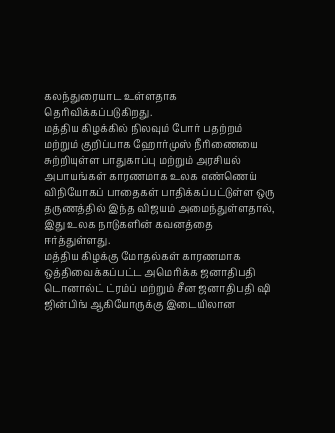கலந்துரையாட உள்ளதாக தெரிவிக்கப்படுகிறது.
மத்திய கிழக்கில் நிலவும் போர் பதற்றம் மற்றும் குறிப்பாக ஹோர்முஸ் நீரிணையை சுற்றியுள்ள பாதுகாப்பு மற்றும் அரசியல் அபாயங்கள் காரணமாக உலக எண்ணெய் விநியோகப் பாதைகள் பாதிக்கப்பட்டுள்ள ஒரு தருணத்தில் இந்த விஜயம் அமைந்துள்ளதால், இது உலக நாடுகளின் கவனத்தை ஈர்த்துள்ளது.
மத்திய கிழக்கு மோதல்கள் காரணமாக ஒத்திவைக்கப்பட்ட அமெரிக்க ஜனாதிபதி டொனால்ட் ட்ரம்ப் மற்றும் சீன ஜனாதிபதி ஷி ஜின்பிங் ஆகியோருக்கு இடையிலான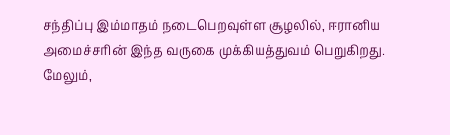சந்திப்பு இம்மாதம் நடைபெறவுள்ள சூழலில், ஈரானிய அமைச்சரின் இந்த வருகை முக்கியத்துவம் பெறுகிறது.
மேலும்,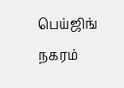பெய்ஜிங் நகரம்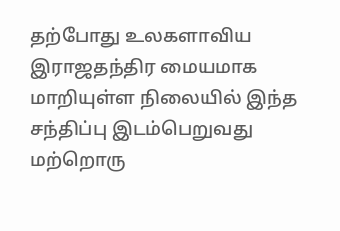தற்போது உலகளாவிய இராஜதந்திர மையமாக மாறியுள்ள நிலையில் இந்த சந்திப்பு இடம்பெறுவது மற்றொரு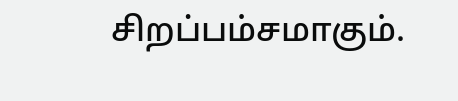சிறப்பம்சமாகும்.